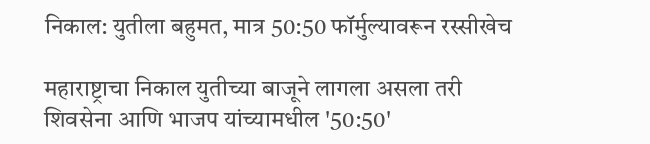निकाल: युतीला बहुमत, मात्र 50:50 फॉर्मुल्यावरून रस्सीखेच

महाराष्ट्राचा निकाल युतीच्या बाजूने लागला असला तरी शिवसेना आणि भाजप यांच्यामधील '50:50'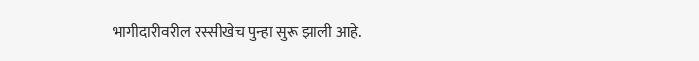भागीदारीवरील रस्सीखेच पुन्हा सुरू झाली आहे.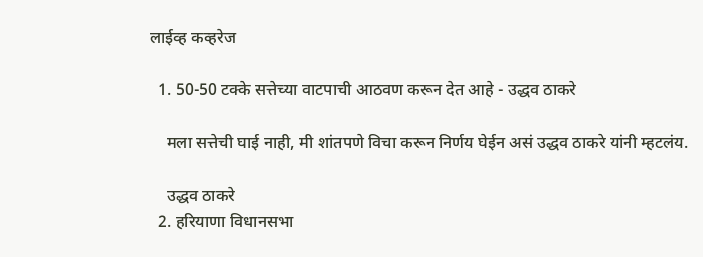लाईव्ह कव्हरेज

  1. 50-50 टक्के सत्तेच्या वाटपाची आठवण करून देत आहे - उद्धव ठाकरे

    मला सत्तेची घाई नाही, मी शांतपणे विचा करून निर्णय घेईन असं उद्धव ठाकरे यांनी म्हटलंय.

    उद्धव ठाकरे
  2. हरियाणा विधानसभा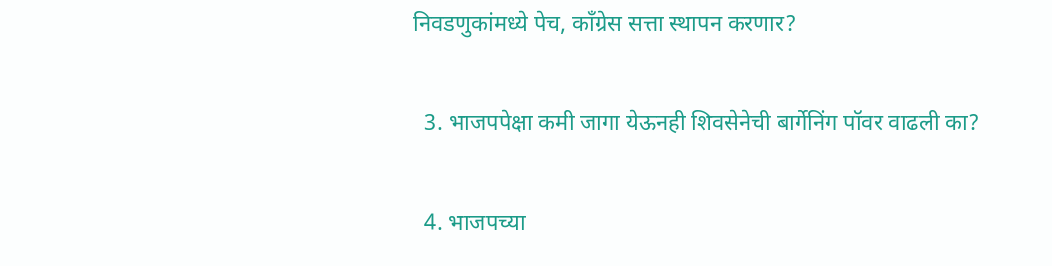निवडणुकांमध्ये पेच, काँग्रेस सत्ता स्थापन करणार?

  3. भाजपपेक्षा कमी जागा येऊनही शिवसेनेची बार्गेनिंग पॉवर वाढली का?

  4. भाजपच्या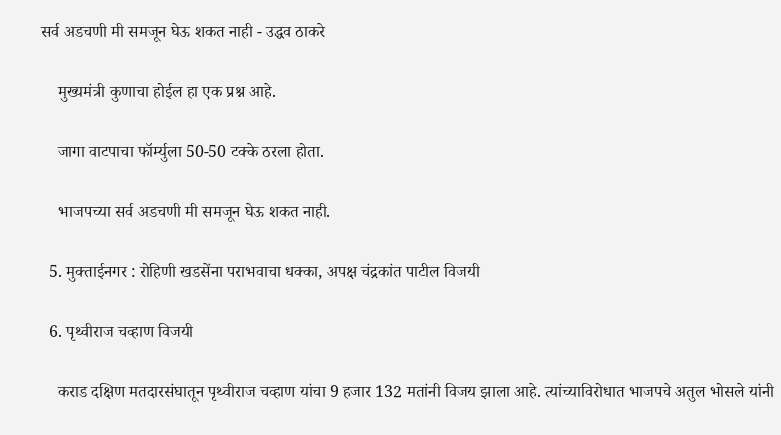सर्व अडचणी मी समजून घेऊ शकत नाही - उद्धव ठाकरे

    मुख्यमंत्री कुणाचा होईल हा एक प्रश्न आहे.

    जागा वाटपाचा फॉर्म्युला 50-50 टक्के ठरला होता.

    भाजपच्या सर्व अडचणी मी समजून घेऊ शकत नाही.

  5. मुक्ताईनगर : रोहिणी खडसेंना पराभवाचा धक्का, अपक्ष चंद्रकांत पाटील विजयी

  6. पृथ्वीराज चव्हाण विजयी

    कराड दक्षिण मतदारसंघातून पृथ्वीराज चव्हाण यांचा 9 हजार 132 मतांनी विजय झाला आहे. त्यांच्याविरोधात भाजपचे अतुल भोसले यांनी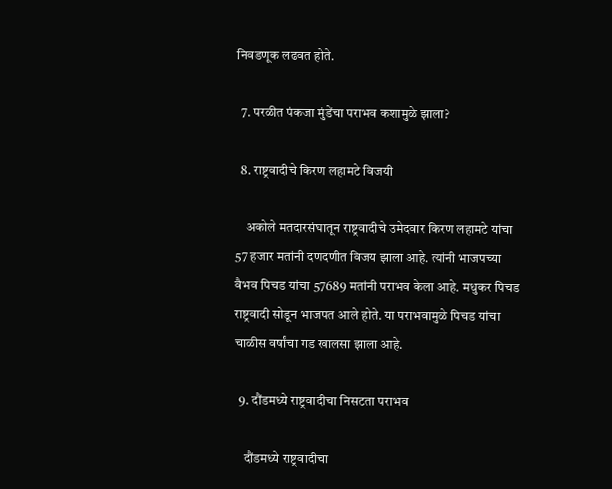निवडणूक लढवत होते.

  7. परळीत पंकजा मुंडेंचा पराभव कशामुळे झाला?

  8. राष्ट्रवादीचे किरण लहामटे विजयी

    अकोले मतदारसंघातून राष्ट्रवादीचे उमेदवार किरण लहामटे यांचा 57 हजार मतांनी दणदणीत विजय झाला आहे. त्यांनी भाजपच्या वैभव पिचड यांचा 57689 मतांनी पराभव केला आहे. मधुकर पिचड राष्ट्रवादी सोडून भाजपत आले होते. या पराभवामुळे पिचड यांचा चाळीस वर्षांचा गड खालसा झाला आहे.

  9. दौंडमध्ये राष्ट्रवादीचा निसटता पराभव

    दौंडमध्ये राष्ट्रवादीचा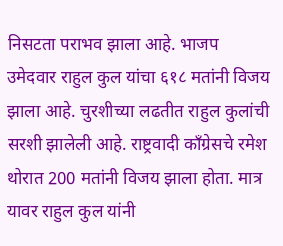निसटता पराभव झाला आहे. भाजप उमेदवार राहुल कुल यांचा ६१८ मतांनी विजय झाला आहे. चुरशीच्या लढतीत राहुल कुलांची सरशी झालेली आहे. राष्ट्रवादी काँग्रेसचे रमेश थोरात 200 मतांनी विजय झाला होता. मात्र यावर राहुल कुल यांनी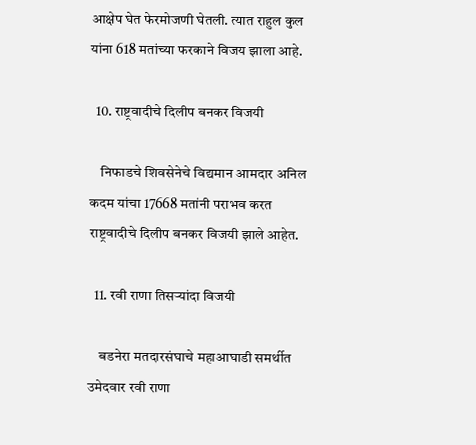आक्षेप घेत फेरमोजणी घेतली. त्यात राहुल कुल यांना 618 मतांच्या फरकाने विजय झाला आहे.

  10. राष्ट्रवादीचे दिलीप बनकर विजयी

    निफाडचे शिवसेनेचे विद्यमान आमदार अनिल कदम यांचा 17668 मतांनी पराभव करत राष्ट्रवादीचे दिलीप बनकर विजयी झाले आहेत.

  11. रवी राणा तिसऱ्यांदा विजयी

    बडनेरा मतदारसंघाचे महाआघाडी समर्थीत उमेदवार रवी राणा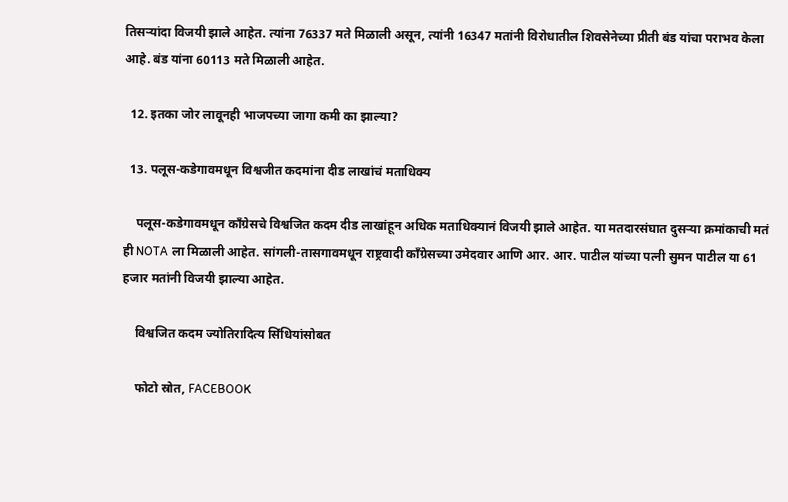तिसऱ्यांदा विजयी झाले आहेत. त्यांना 76337 मते मिळाली असून, त्यांनी 16347 मतांनी विरोधातील शिवसेनेच्या प्रीती बंड यांचा पराभव केला आहे. बंड यांना 60113 मते मिळाली आहेत.

  12. इतका जोर लावूनही भाजपच्या जागा कमी का झाल्या?

  13. पलूस-कडेगावमधून विश्वजीत कदमांना दीड लाखांचं मताधिक्य

    पलूस-कडेगावमधून काँग्रेसचे विश्वजित कदम दीड लाखांहून अधिक मताधिक्यानं विजयी झाले आहेत. या मतदारसंघात दुसऱ्या क्रमांकाची मतं ही NOTA ला मिळाली आहेत. सांगली-तासगावमधून राष्ट्रवादी काँग्रेसच्या उमेदवार आणि आर. आर. पाटील यांच्या पत्नी सुमन पाटील या 61 हजार मतांनी विजयी झाल्या आहेत.

    विश्वजित कदम ज्योतिरादित्य सिंधियांसोबत

    फोटो स्रोत, FACEBOOK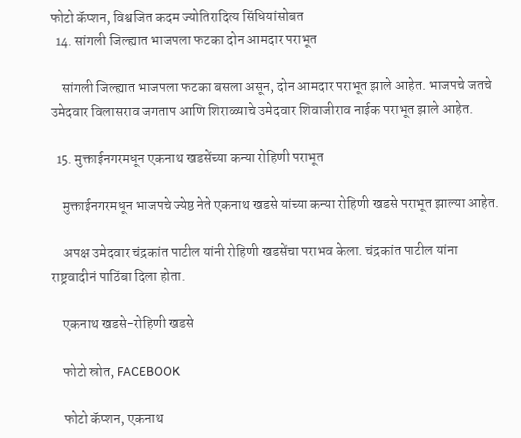फोटो कॅप्शन, विश्वजित कदम ज्योतिरादित्य सिंधियांसोबत
  14. सांगली जिल्ह्यात भाजपला फटका दोन आमदार पराभूत

    सांगली जिल्ह्यात भाजपला फटका बसला असून, दोन आमदार पराभूत झाले आहेत. भाजपचे जतचे उमेदवार विलासराव जगताप आणि शिराळ्याचे उमेदवार शिवाजीराव नाईक पराभूत झाले आहेत.

  15. मुक्ताईनगरमधून एकनाथ खडसेंच्या कन्या रोहिणी पराभूत

    मुक्ताईनगरमधून भाजपचे ज्येष्ठ नेते एकनाथ खडसे यांच्या कन्या रोहिणी खडसे पराभूत झाल्या आहेत.

    अपक्ष उमेदवार चंद्रकांत पाटील यांनी रोहिणी खडसेंचा पराभव केला. चंद्रकांत पाटील यांना राष्ट्रवादीनं पाठिंबा दिला होता.

    एकनाथ खडसे-रोहिणी खडसे

    फोटो स्रोत, FACEBOOK

    फोटो कॅप्शन, एकनाथ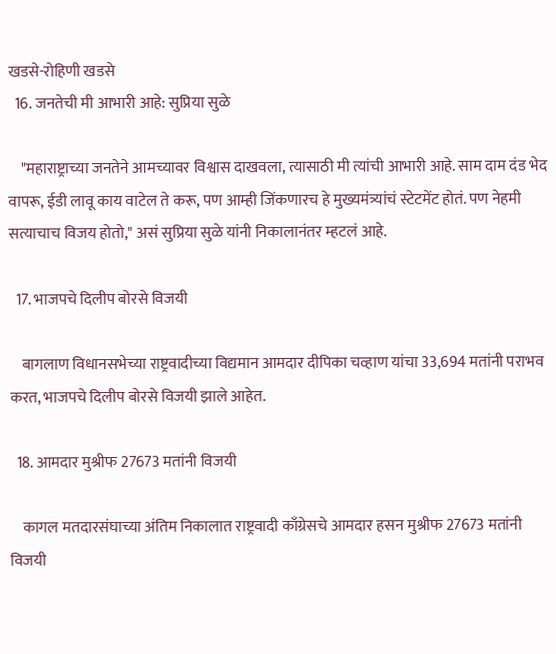खडसे-रोहिणी खडसे
  16. जनतेची मी आभारी आहे: सुप्रिया सुळे

    "महाराष्ट्राच्या जनतेने आमच्यावर विश्वास दाखवला, त्यासाठी मी त्यांची आभारी आहे. साम दाम दंड भेद वापरू, ईडी लावू काय वाटेल ते करू, पण आम्ही जिंकणारच हे मुख्यमंत्र्यांचं स्टेटमेंट होतं. पण नेहमी सत्याचाच विजय होतो," असं सुप्रिया सुळे यांनी निकालानंतर म्हटलं आहे.

  17. भाजपचे दिलीप बोरसे विजयी

    बागलाण विधानसभेच्या राष्ट्रवादीच्या विद्यमान आमदार दीपिका चव्हाण यांचा 33,694 मतांनी पराभव करत, भाजपचे दिलीप बोरसे विजयी झाले आहेत.

  18. आमदार मुश्रीफ 27673 मतांनी विजयी

    कागल मतदारसंघाच्या अंतिम निकालात राष्ट्रवादी काँग्रेसचे आमदार हसन मुश्रीफ 27673 मतांनी विजयी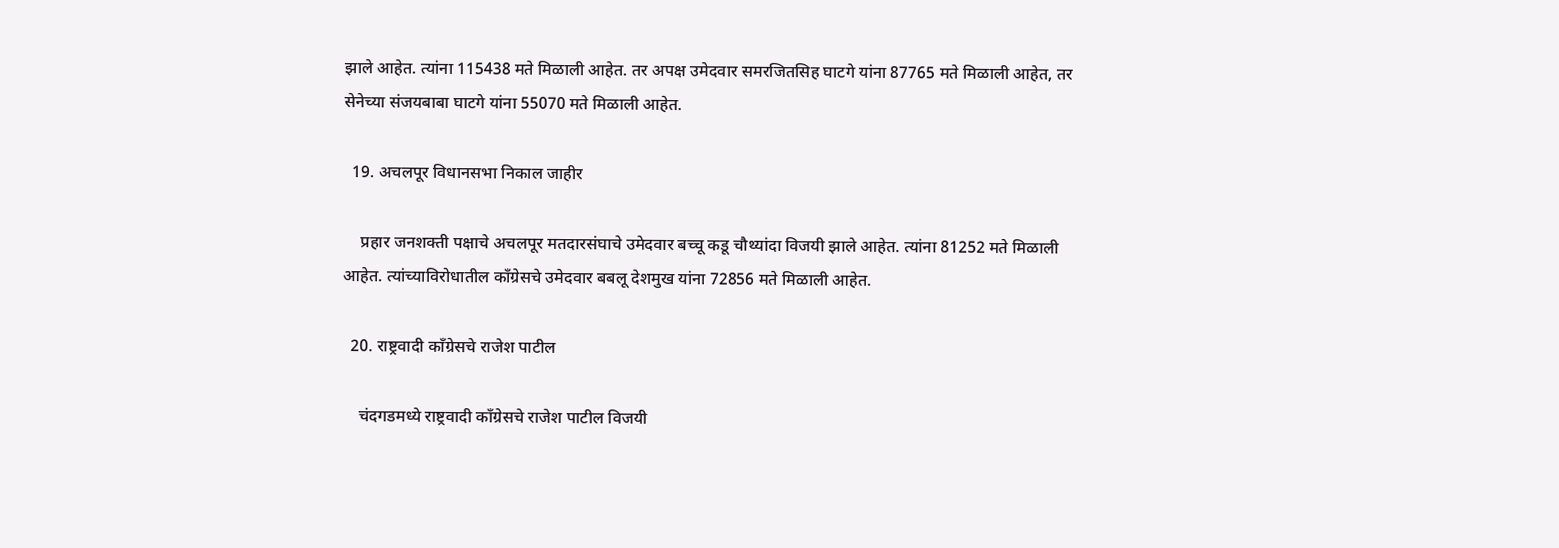झाले आहेत. त्यांना 115438 मते मिळाली आहेत. तर अपक्ष उमेदवार समरजितसिह घाटगे यांना 87765 मते मिळाली आहेत, तर सेनेच्या संजयबाबा घाटगे यांना 55070 मते मिळाली आहेत.

  19. अचलपूर विधानसभा निकाल जाहीर

    प्रहार जनशक्ती पक्षाचे अचलपूर मतदारसंघाचे उमेदवार बच्चू कडू चौथ्यांदा विजयी झाले आहेत. त्यांना 81252 मते मिळाली आहेत. त्यांच्याविरोधातील काँग्रेसचे उमेदवार बबलू देशमुख यांना 72856 मते मिळाली आहेत.

  20. राष्ट्रवादी काँग्रेसचे राजेश पाटील

    चंदगडमध्ये राष्ट्रवादी काँग्रेसचे राजेश पाटील विजयी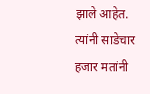झाले आहेत. त्यांनी साडेचार हजार मतांनी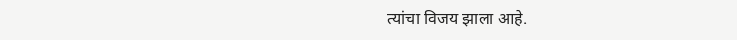त्यांचा विजय झाला आहे.